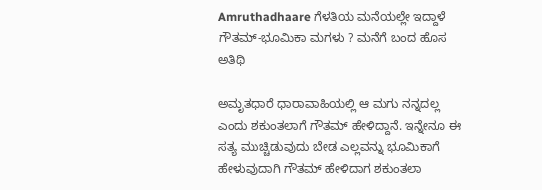Amruthadhaare ಗೆಳತಿಯ ಮನೆಯಲ್ಲೇ ಇದ್ದಾಳೆ ಗೌತಮ್-ಭೂಮಿಕಾ ಮಗಳು ? ಮನೆಗೆ ಬಂದ ಹೊಸ ಅತಿಥಿ

ಅಮೃತಧಾರೆ ಧಾರಾವಾಹಿಯಲ್ಲಿ ಆ ಮಗು ನನ್ನದಲ್ಲ ಎಂದು ಶಕುಂತಲಾಗೆ ಗೌತಮ್ ಹೇಳಿದ್ದಾನೆ. ಇನ್ನೇನೂ ಈ ಸತ್ಯ ಮುಚ್ಚಿಡುವುದು ಬೇಡ ಎಲ್ಲವನ್ನು ಭೂಮಿಕಾಗೆ ಹೇಳುವುದಾಗಿ ಗೌತಮ್ ಹೇಳಿದಾಗ ಶಕುಂತಲಾ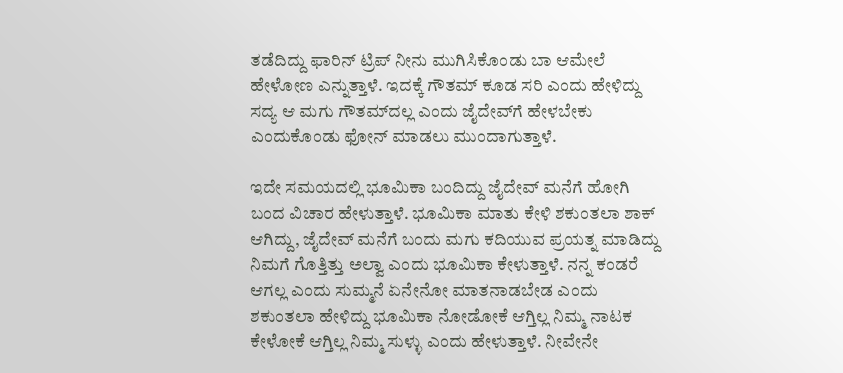ತಡೆದಿದ್ದು ಫಾರಿನ್ ಟ್ರಿಪ್ ನೀನು ಮುಗಿಸಿಕೊಂಡು ಬಾ ಆಮೇಲೆ ಹೇಳೋಣ ಎನ್ನುತ್ತಾಳೆ. ಇದಕ್ಕೆ ಗೌತಮ್ ಕೂಡ ಸರಿ ಎಂದು ಹೇಳಿದ್ದು ಸದ್ಯ ಆ ಮಗು ಗೌತಮ್‌ದಲ್ಲ ಎಂದು ಜೈದೇವ್‌ಗೆ ಹೇಳಬೇಕು ಎಂದುಕೊಂಡು ಫೋನ್‌ ಮಾಡಲು ಮುಂದಾಗುತ್ತಾಳೆ.

ಇದೇ ಸಮಯದಲ್ಲಿ ಭೂಮಿಕಾ ಬಂದಿದ್ದು ಜೈದೇವ್ ಮನೆಗೆ ಹೋಗಿ ಬಂದ ವಿಚಾರ ಹೇಳುತ್ತಾಳೆ. ಭೂಮಿಕಾ ಮಾತು ಕೇಳಿ ಶಕುಂತಲಾ ಶಾಕ್ ಆಗಿದ್ದು, ಜೈದೇವ್ ಮನೆಗೆ ಬಂದು ಮಗು ಕದಿಯುವ ಪ್ರಯತ್ನ ಮಾಡಿದ್ದು ನಿಮಗೆ ಗೊತ್ತಿತ್ತು ಅಲ್ವಾ ಎಂದು ಭೂಮಿಕಾ ಕೇಳುತ್ತಾಳೆ. ನನ್ನ ಕಂಡರೆ ಆಗಲ್ಲ ಎಂದು ಸುಮ್ಮನೆ ಏನೇನೋ ಮಾತನಾಡಬೇಡ ಎಂದು ಶಕುಂತಲಾ ಹೇಳಿದ್ದು ಭೂಮಿಕಾ ನೋಡೋಕೆ ಆಗ್ತಿಲ್ಲ ನಿಮ್ಮ ನಾಟಕ ಕೇಳೋಕೆ ಆಗ್ತಿಲ್ಲ ನಿಮ್ಮ ಸುಳ್ಳು ಎಂದು ಹೇಳುತ್ತಾಳೆ. ನೀವೇನೇ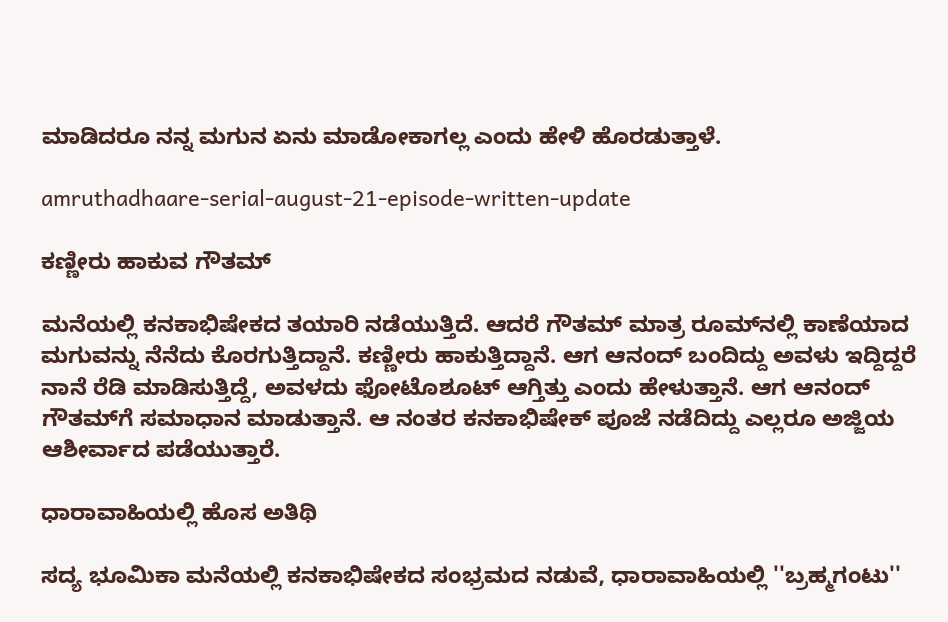ಮಾಡಿದರೂ ನನ್ನ ಮಗುನ ಏನು ಮಾಡೋಕಾಗಲ್ಲ ಎಂದು ಹೇಳಿ ಹೊರಡುತ್ತಾಳೆ.

amruthadhaare-serial-august-21-episode-written-update

ಕಣ್ಣೀರು ಹಾಕುವ ಗೌತಮ್

ಮನೆಯಲ್ಲಿ ಕನಕಾಭಿಷೇಕದ ತಯಾರಿ ನಡೆಯುತ್ತಿದೆ. ಆದರೆ ಗೌತಮ್ ಮಾತ್ರ ರೂಮ್‌ನಲ್ಲಿ ಕಾಣೆಯಾದ ಮಗುವನ್ನು ನೆನೆದು ಕೊರಗುತ್ತಿದ್ದಾನೆ. ಕಣ್ಣೀರು ಹಾಕುತ್ತಿದ್ದಾನೆ. ಆಗ ಆನಂದ್ ಬಂದಿದ್ದು ಅವಳು ಇದ್ದಿದ್ದರೆ ನಾನೆ ರೆಡಿ ಮಾಡಿಸುತ್ತಿದ್ದೆ, ಅವಳದು ಫೋಟೊಶೂಟ್ ಆಗ್ತಿತ್ತು ಎಂದು ಹೇಳುತ್ತಾನೆ. ಆಗ ಆನಂದ್ ಗೌತಮ್‌ಗೆ ಸಮಾಧಾನ ಮಾಡುತ್ತಾನೆ. ಆ ನಂತರ ಕನಕಾಭಿಷೇಕ್ ಪೂಜೆ ನಡೆದಿದ್ದು ಎಲ್ಲರೂ ಅಜ್ಜಿಯ ಆಶೀರ್ವಾದ ಪಡೆಯುತ್ತಾರೆ.

ಧಾರಾವಾಹಿಯಲ್ಲಿ ಹೊಸ ಅತಿಥಿ

ಸದ್ಯ ಭೂಮಿಕಾ ಮನೆಯಲ್ಲಿ ಕನಕಾಭಿಷೇಕದ ಸಂಭ್ರಮದ ನಡುವೆ, ಧಾರಾವಾಹಿಯಲ್ಲಿ ''ಬ್ರಹ್ಮಗಂಟು''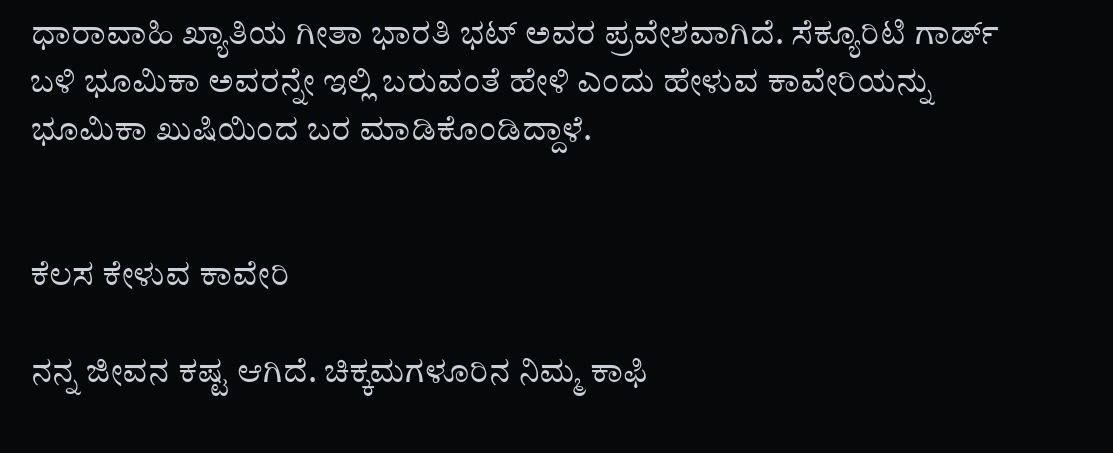ಧಾರಾವಾಹಿ ಖ್ಯಾತಿಯ ಗೀತಾ ಭಾರತಿ ಭಟ್‌ ಅವರ ಪ್ರವೇಶವಾಗಿದೆ. ಸೆಕ್ಯೂರಿಟಿ ಗಾರ್ಡ್‌ ಬಳಿ ಭೂಮಿಕಾ ಅವರನ್ನೇ ಇಲ್ಲಿ ಬರುವಂತೆ ಹೇಳಿ ಎಂದು ಹೇಳುವ ಕಾವೇರಿಯನ್ನು ಭೂಮಿಕಾ ಖುಷಿಯಿಂದ ಬರ ಮಾಡಿಕೊಂಡಿದ್ದಾಳೆ.


ಕೆಲಸ ಕೇಳುವ ಕಾವೇರಿ

ನನ್ನ ಜೀವನ ಕಷ್ಟ ಆಗಿದೆ. ಚಿಕ್ಕಮಗಳೂರಿನ ನಿಮ್ಮ ಕಾಫಿ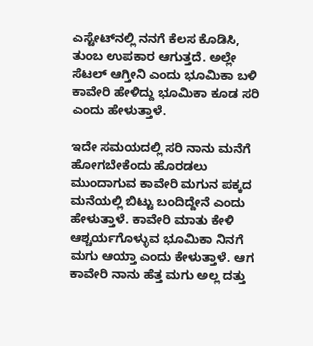ಎಸ್ಟೇಟ್‌ನಲ್ಲಿ ನನಗೆ ಕೆಲಸ ಕೊಡಿಸಿ, ತುಂಬ ಉಪಕಾರ ಆಗುತ್ತದೆ. ಅಲ್ಲೇ ಸೆಟಲ್‌ ಆಗ್ತೀನಿ ಎಂದು ಭೂಮಿಕಾ ಬಳಿ ಕಾವೇರಿ ಹೇಳಿದ್ದು ಭೂಮಿಕಾ ಕೂಡ ಸರಿ ಎಂದು ಹೇಳುತ್ತಾಳೆ.

ಇದೇ ಸಮಯದಲ್ಲಿ ಸರಿ ನಾನು ಮನೆಗೆ ಹೋಗಬೇಕೆಂದು ಹೊರಡಲು ಮುಂದಾಗುವ ಕಾವೇರಿ ಮಗುನ ಪಕ್ಕದ ಮನೆಯಲ್ಲಿ ಬಿಟ್ಟು ಬಂದಿದ್ದೇನೆ ಎಂದು ಹೇಳುತ್ತಾಳೆ. ಕಾವೇರಿ ಮಾತು ಕೇಳಿ ಆಶ್ಚರ್ಯಗೊಳ್ಳುವ ಭೂಮಿಕಾ ನಿನಗೆ ಮಗು ಆಯ್ತಾ ಎಂದು ಕೇಳುತ್ತಾಳೆ. ಆಗ ಕಾವೇರಿ ನಾನು ಹೆತ್ತ ಮಗು ಅಲ್ಲ ದತ್ತು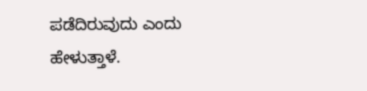ಪಡೆದಿರುವುದು ಎಂದು ಹೇಳುತ್ತಾಳೆ.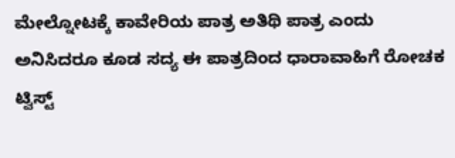ಮೇಲ್ನೋಟಕ್ಕೆ ಕಾವೇರಿಯ ಪಾತ್ರ ಅತಿಥಿ ಪಾತ್ರ ಎಂದು ಅನಿಸಿದರೂ ಕೂಡ ಸದ್ಯ ಈ ಪಾತ್ರದಿಂದ ಧಾರಾವಾಹಿಗೆ ರೋಚಕ ಟ್ವಿಸ್ಟ್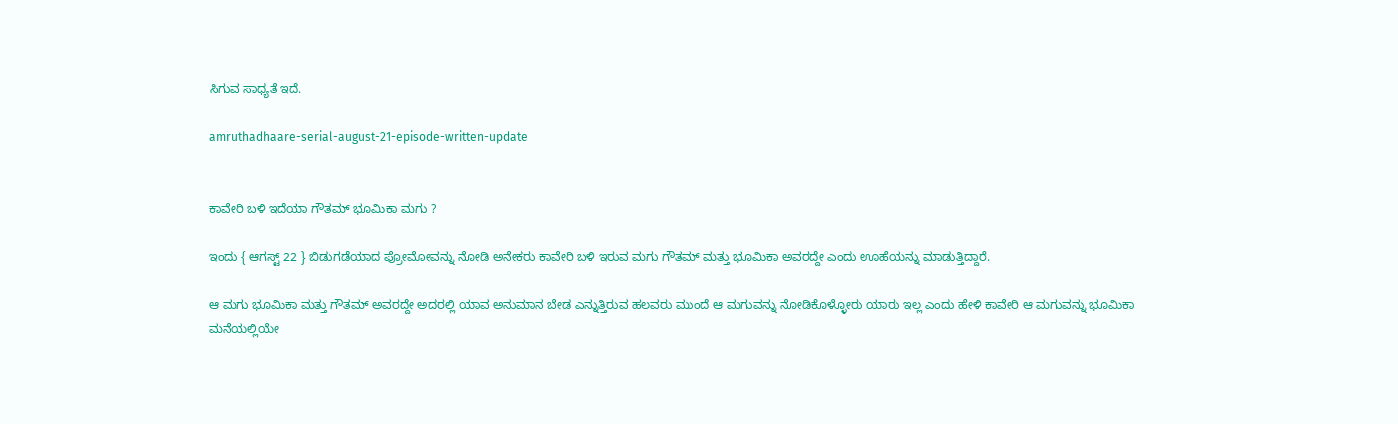ಸಿಗುವ ಸಾಧ್ಯತೆ ಇದೆ.

amruthadhaare-serial-august-21-episode-written-update


ಕಾವೇರಿ ಬಳಿ ಇದೆಯಾ ಗೌತಮ್ ಭೂಮಿಕಾ ಮಗು ?

ಇಂದು { ಆಗಸ್ಟ್ 22 } ಬಿಡುಗಡೆಯಾದ ಪ್ರೋಮೋವನ್ನು ನೋಡಿ ಅನೇಕರು ಕಾವೇರಿ ಬಳಿ ಇರುವ ಮಗು ಗೌತಮ್ ಮತ್ತು ಭೂಮಿಕಾ ಅವರದ್ದೇ ಎಂದು ಊಹೆಯನ್ನು ಮಾಡುತ್ತಿದ್ದಾರೆ.

ಆ ಮಗು ಭೂಮಿಕಾ ಮತ್ತು ಗೌತಮ್ ಅವರದ್ದೇ ಅದರಲ್ಲಿ ಯಾವ ಅನುಮಾನ ಬೇಡ ಎನ್ನುತ್ತಿರುವ ಹಲವರು ಮುಂದೆ ಆ ಮಗುವನ್ನು ನೋಡಿಕೊಳ್ಳೋರು ಯಾರು ಇಲ್ಲ ಎಂದು ಹೇಳಿ ಕಾವೇರಿ ಆ ಮಗುವನ್ನು ಭೂಮಿಕಾ ಮನೆಯಲ್ಲಿಯೇ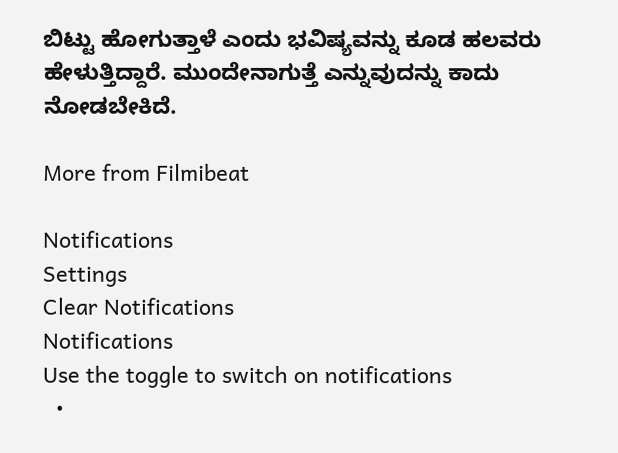ಬಿಟ್ಟು ಹೋಗುತ್ತಾಳೆ ಎಂದು ಭವಿಷ್ಯವನ್ನು ಕೂಡ ಹಲವರು ಹೇಳುತ್ತಿದ್ದಾರೆ. ಮುಂದೇನಾಗುತ್ತೆ ಎನ್ನುವುದನ್ನು ಕಾದು ನೋಡಬೇಕಿದೆ.

More from Filmibeat

Notifications
Settings
Clear Notifications
Notifications
Use the toggle to switch on notifications
  •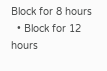Block for 8 hours
  • Block for 12 hours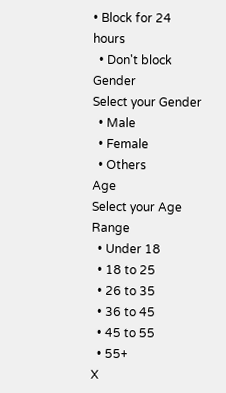• Block for 24 hours
  • Don't block
Gender
Select your Gender
  • Male
  • Female
  • Others
Age
Select your Age Range
  • Under 18
  • 18 to 25
  • 26 to 35
  • 36 to 45
  • 45 to 55
  • 55+
X